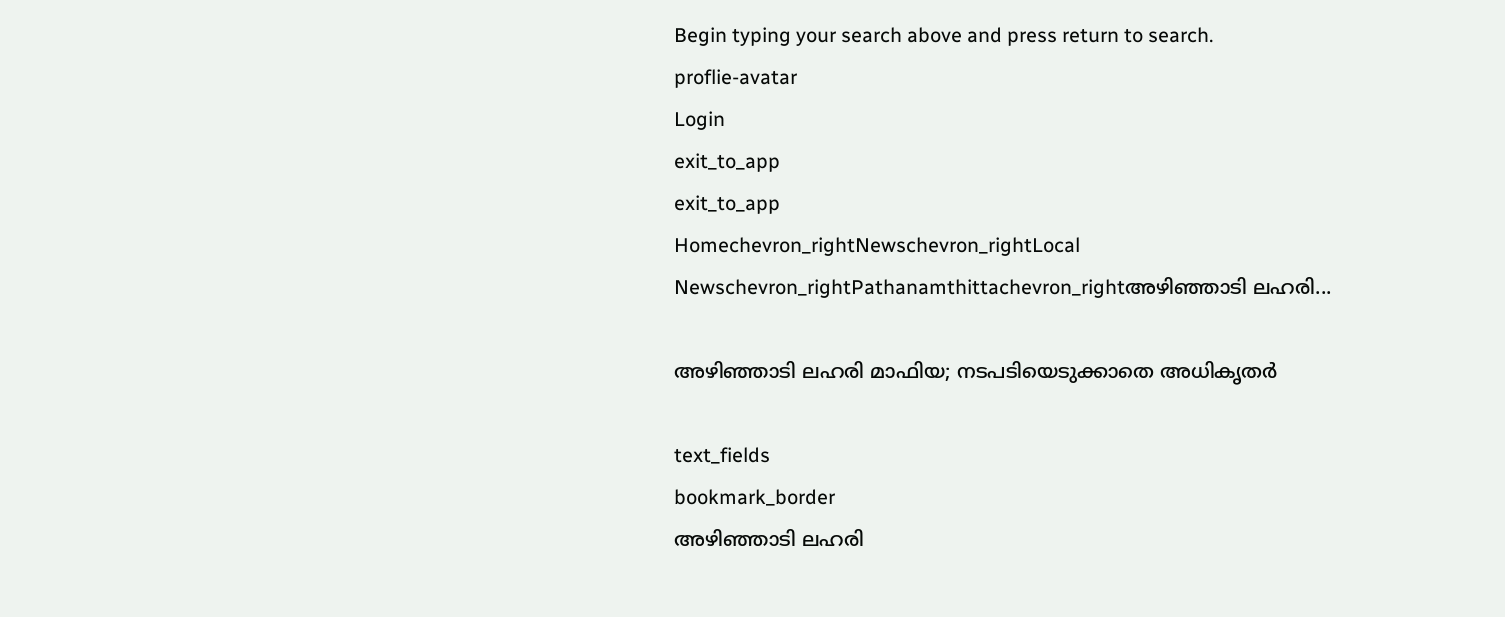Begin typing your search above and press return to search.
proflie-avatar
Login
exit_to_app
exit_to_app
Homechevron_rightNewschevron_rightLocal Newschevron_rightPathanamthittachevron_rightഅഴിഞ്ഞാടി ലഹരി...

അഴിഞ്ഞാടി ലഹരി മാഫിയ; നടപടിയെടുക്കാതെ അധികൃതർ

text_fields
bookmark_border
അഴിഞ്ഞാടി ലഹരി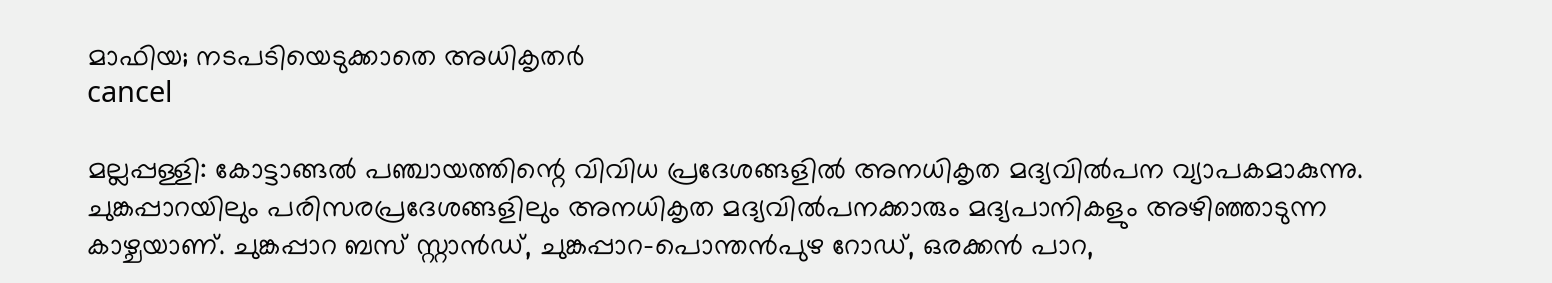മാഫിയ; നടപടിയെടുക്കാതെ അധികൃതർ
cancel

മല്ലപ്പള്ളി: കോട്ടാങ്ങൽ പഞ്ചായത്തിന്റെ വിവിധ പ്രദേശങ്ങളിൽ അനധികൃത മദ്യവിൽപന വ്യാപകമാകുന്നു. ചുങ്കപ്പാറയിലും പരിസരപ്രദേശങ്ങളിലും അനധികൃത മദ്യവിൽപനക്കാരും മദ്യപാനികളും അഴിഞ്ഞാടുന്ന കാഴ്ചയാണ്. ചുങ്കപ്പാറ ബസ് സ്റ്റാൻഡ്, ചുങ്കപ്പാറ-പൊന്തൻപുഴ റോഡ്, ഒരക്കൻ പാറ,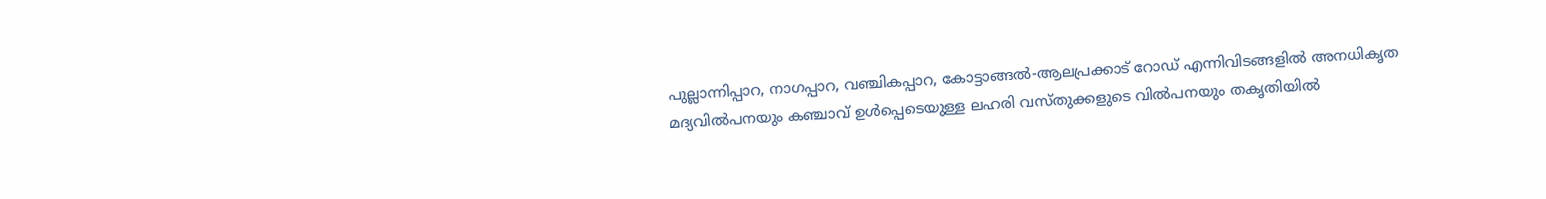പുല്ലാന്നിപ്പാറ, നാഗപ്പാറ, വഞ്ചികപ്പാറ, കോട്ടാങ്ങൽ-ആലപ്രക്കാട് റോഡ് എന്നിവിടങ്ങളിൽ അനധികൃത മദ്യവിൽപനയും കഞ്ചാവ് ഉൾപ്പെടെയുള്ള ലഹരി വസ്തുക്കളുടെ വിൽപനയും തകൃതിയിൽ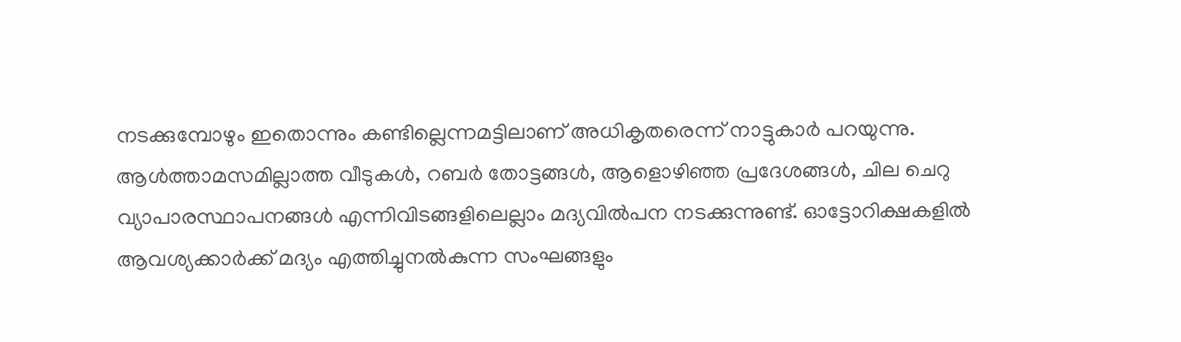നടക്കുമ്പോഴും ഇതൊന്നും കണ്ടില്ലെന്നമട്ടിലാണ് അധികൃതരെന്ന് നാട്ടുകാർ പറയുന്നു. ആൾത്താമസമില്ലാത്ത വീടുകൾ, റബർ തോട്ടങ്ങൾ, ആളൊഴിഞ്ഞ പ്രദേശങ്ങൾ, ചില ചെറു വ്യാപാരസ്ഥാപനങ്ങൾ എന്നിവിടങ്ങളിലെല്ലാം മദ്യവിൽപന നടക്കുന്നുണ്ട്. ഓട്ടോറിക്ഷകളിൽ ആവശ്യക്കാർക്ക് മദ്യം എത്തിച്ചുനൽകുന്ന സംഘങ്ങളും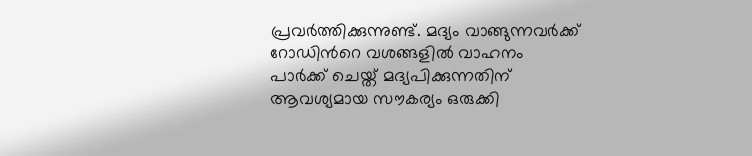പ്രവർത്തിക്കുന്നുണ്ട്. മദ്യം വാങ്ങുന്നവർക്ക് റോഡിന്‍റെ വശങ്ങളിൽ വാഹനം പാർക്ക് ചെയ്ത് മദ്യപിക്കുന്നതിന് ആവശ്യമായ സൗകര്യം ഒരുക്കി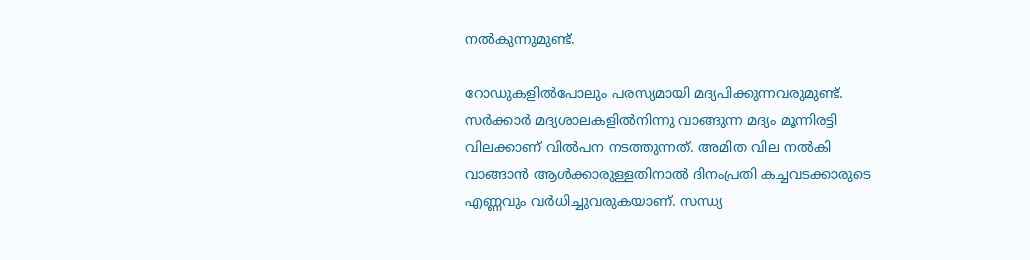നൽകുന്നുമുണ്ട്.

റോഡുകളിൽപോലും പരസ്യമായി മദ്യപിക്കുന്നവരുമുണ്ട്. സർക്കാർ മദ്യശാലകളിൽനിന്നു വാങ്ങുന്ന മദ്യം മൂന്നിരട്ടി വിലക്കാണ് വിൽപന നടത്തുന്നത്. അമിത വില നൽകി വാങ്ങാൻ ആൾക്കാരുള്ളതിനാൽ ദിനംപ്രതി കച്ചവടക്കാരുടെ എണ്ണവും വർധിച്ചുവരുകയാണ്. സന്ധ്യ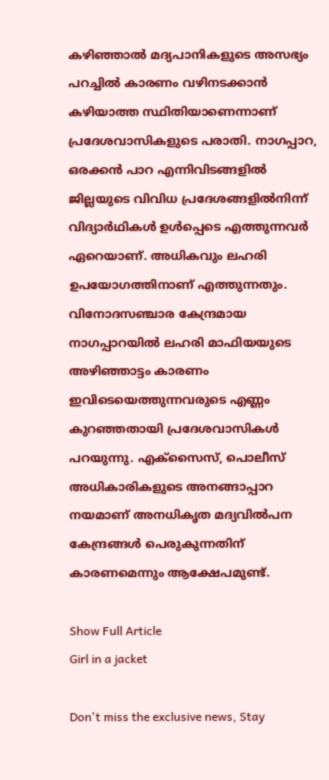കഴിഞ്ഞാൽ മദ്യപാനികളുടെ അസഭ്യം പറച്ചിൽ കാരണം വഴിനടക്കാൻ കഴിയാത്ത സ്ഥിതിയാണെന്നാണ് പ്രദേശവാസികളുടെ പരാതി. നാഗപ്പാറ, ഒരക്കൻ പാറ എന്നിവിടങ്ങളിൽ ജില്ലയുടെ വിവിധ പ്രദേശങ്ങളിൽനിന്ന് വിദ്യാർഥികൾ ഉൾപ്പെടെ എത്തുന്നവർ ഏറെയാണ്. അധികവും ലഹരി ഉപയോഗത്തിനാണ് എത്തുന്നതും. വിനോദസഞ്ചാര കേന്ദ്രമായ നാഗപ്പാറയിൽ ലഹരി മാഫിയയുടെ അഴിഞ്ഞാട്ടം കാരണം ഇവിടെയെത്തുന്നവരുടെ എണ്ണം കുറഞ്ഞതായി പ്രദേശവാസികൾ പറയുന്നു. എക്സൈസ്, പൊലീസ് അധികാരികളുടെ അനങ്ങാപ്പാറ നയമാണ് അനധികൃത മദ്യവിൽപന കേന്ദ്രങ്ങൾ പെരുകുന്നതിന് കാരണമെന്നും ആക്ഷേപമുണ്ട്.

Show Full Article
Girl in a jacket

Don't miss the exclusive news, Stay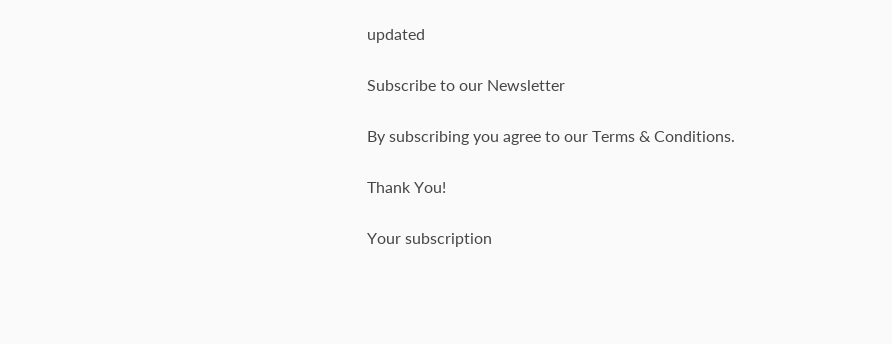updated

Subscribe to our Newsletter

By subscribing you agree to our Terms & Conditions.

Thank You!

Your subscription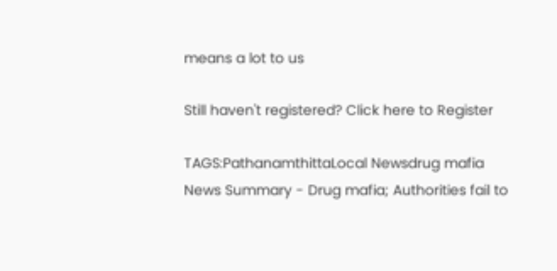means a lot to us

Still haven't registered? Click here to Register

TAGS:PathanamthittaLocal Newsdrug mafia
News Summary - Drug mafia; Authorities fail to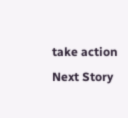take action
Next Story